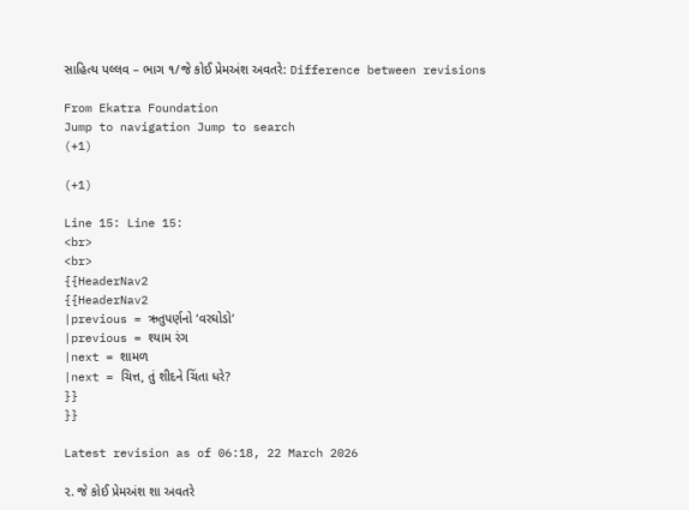સાહિત્ય પલ્લવ – ભાગ ૧/જે કોઈ પ્રેમઅંશ અવતરે: Difference between revisions

From Ekatra Foundation
Jump to navigation Jump to search
(+1)

(+1)

Line 15: Line 15:
<br>
<br>
{{HeaderNav2
{{HeaderNav2
|previous = ઋતુપર્ણનો ‘વરઘોડો’
|previous = શ્યામ રંગ
|next = શામળ
|next = ચિત્ત, તું શીદને ચિંતા ધરે?
}}
}}

Latest revision as of 06:18, 22 March 2026

૨. જે કોઈ પ્રેમઅંશ શા અવતરે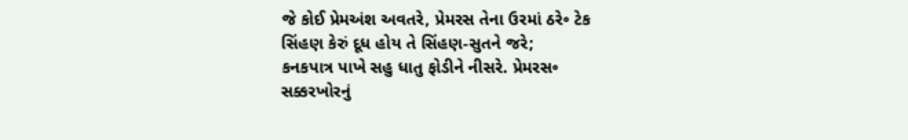જે કોઈ પ્રેમઅંશ અવતરે, પ્રેમરસ તેના ઉરમાં ઠરે૰ ટેક
સિંહણ કેરું દૂધ હોય તે સિંહણ-સુતને જરે;
કનકપાત્ર પાખે સહુ ધાતુ ફોડીને નીસરે. પ્રેમરસ૰
સક્કરખોરનું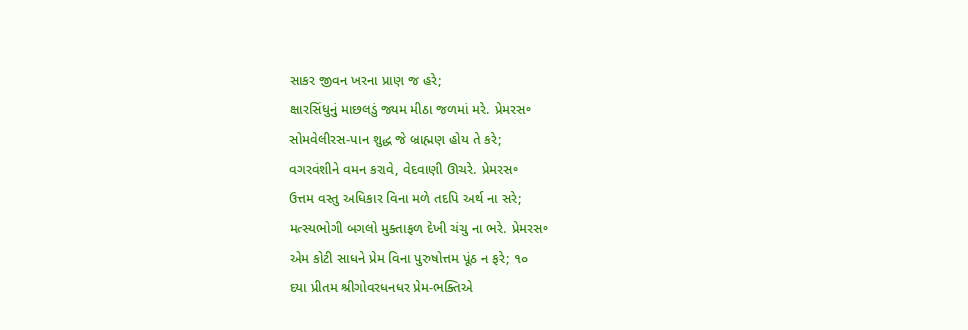સાકર જીવન ખરના પ્રાણ જ હરે;
ક્ષારસિંધુનું માછલડું જ્યમ મીઠા જળમાં મરે. પ્રેમરસ૰
સોમવેલીરસ-પાન શુદ્ધ જે બ્રાહ્મણ હોય તે કરે;
વગરવંશીને વમન કરાવે, વેદવાણી ઊચરે. પ્રેમરસ૰
ઉત્તમ વસ્તુ અધિકાર વિના મળે તદપિ અર્થ ના સરે;
મત્સ્યભોગી બગલો મુક્તાફળ દેખી ચંચુ ના ભરે. પ્રેમરસ૰
એમ કોટી સાધને પ્રેમ વિના પુરુષોત્તમ પૂંઠ ન ફરે; ૧૦
દયા પ્રીતમ શ્રીગોવરધનધર પ્રેમ-ભક્તિએ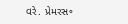વરે. પ્રેમરસ૰